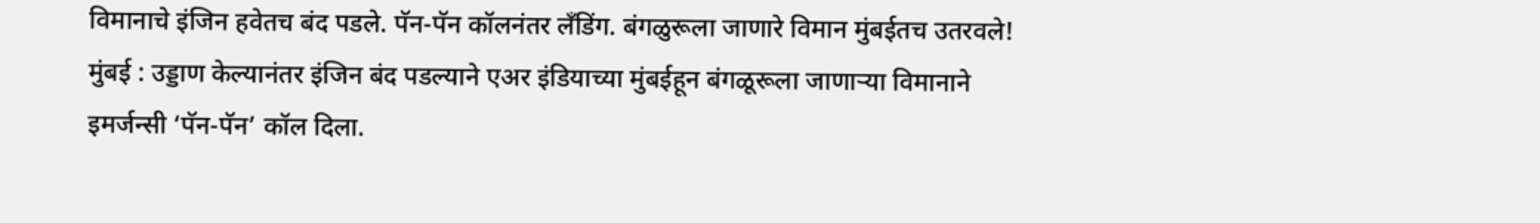विमानाचे इंजिन हवेतच बंद पडले. पॅन-पॅन कॉलनंतर लँडिंग. बंगळुरूला जाणारे विमान मुंबईतच उतरवले!
मुंबई : उड्डाण केल्यानंतर इंजिन बंद पडल्याने एअर इंडियाच्या मुंबईहून बंगळूरूला जाणाऱ्या विमानाने इमर्जन्सी ‘पॅन-पॅन’ कॉल दिला.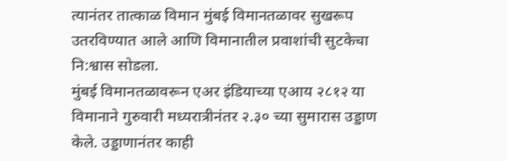त्यानंतर तात्काळ विमान मुंबई विमानतळावर सुखरूप उतरविण्यात आले आणि विमानातील प्रवाशांची सुटकेचा नि:श्वास सोडला.
मुंबई विमानतळावरून एअर इंडियाच्या एआय २८१२ या विमानाने गुरुवारी मध्यरात्रीनंतर २.३० च्या सुमारास उड्डाण केले. उड्डाणानंतर काही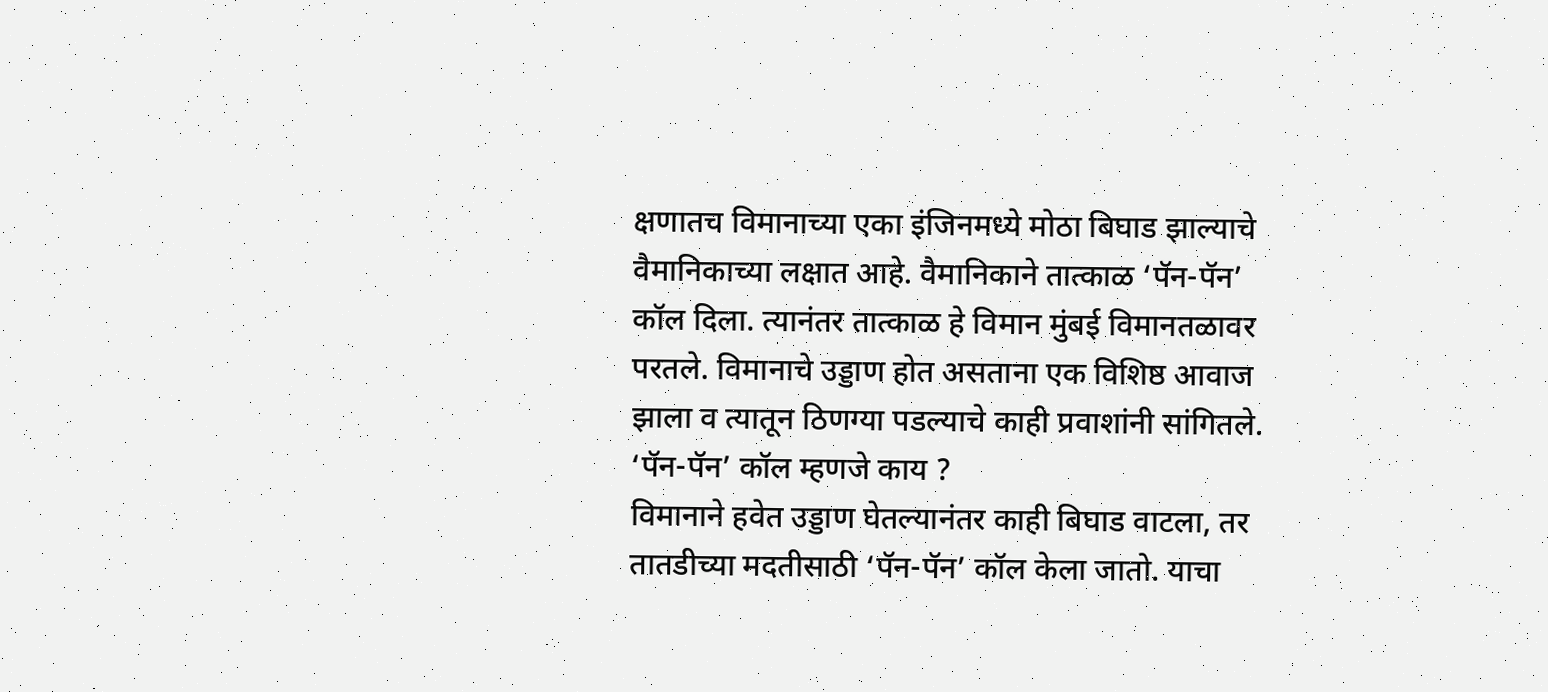क्षणातच विमानाच्या एका इंजिनमध्ये मोठा बिघाड झाल्याचे वैमानिकाच्या लक्षात आहे. वैमानिकाने तात्काळ ‘पॅन-पॅन’ कॉल दिला. त्यानंतर तात्काळ हे विमान मुंबई विमानतळावर परतले. विमानाचे उड्डाण होत असताना एक विशिष्ठ आवाज झाला व त्यातून ठिणग्या पडल्याचे काही प्रवाशांनी सांगितले.
‘पॅन-पॅन’ कॉल म्हणजे काय ?
विमानाने हवेत उड्डाण घेतल्यानंतर काही बिघाड वाटला, तर तातडीच्या मदतीसाठी ‘पॅन-पॅन’ कॉल केला जातो. याचा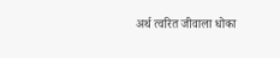अर्थ त्वरित जीवाला धोका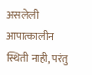असलेली आपात्कालीन स्थिती नाही, परंतु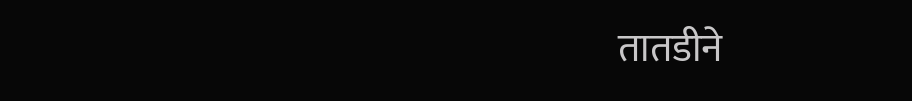तातडीने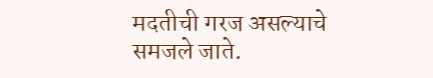मदतीची गरज असल्याचे समजले जाते.